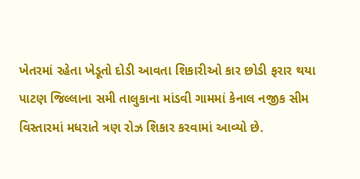ખેતરમાં રહેતા ખેડૂતો દોડી આવતા શિકારીઓ કાર છોડી ફરાર થયા
પાટણ જિલ્લાના સમી તાલુકાના માંડવી ગામમાં કેનાલ નજીક સીમ વિસ્તારમાં મધરાતે ત્રણ રોઝ શિકાર કરવામાં આવ્યો છે.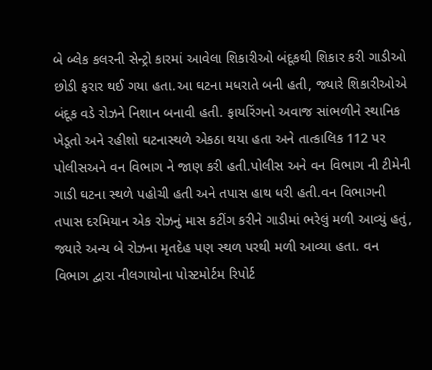બે બ્લેક કલરની સેન્ટ્રો કારમાં આવેલા શિકારીઓ બંદૂકથી શિકાર કરી ગાડીઓ છોડી ફરાર થઈ ગયા હતા.આ ઘટના મધરાતે બની હતી, જ્યારે શિકારીઓએ બંદૂક વડે રોઝને નિશાન બનાવી હતી. ફાયરિંગનો અવાજ સાંભળીને સ્થાનિક ખેડૂતો અને રહીશો ઘટનાસ્થળે એકઠા થયા હતા અને તાત્કાલિક 112 પર પોલીસઅને વન વિભાગ ને જાણ કરી હતી.પોલીસ અને વન વિભાગ ની ટીમેની ગાડી ઘટના સ્થળે પહોચી હતી અને તપાસ હાથ ધરી હતી.વન વિભાગની તપાસ દરમિયાન એક રોઝનું માસ કટીંગ કરીને ગાડીમાં ભરેલું મળી આવ્યું હતું, જ્યારે અન્ય બે રોઝના મૃતદેહ પણ સ્થળ પરથી મળી આવ્યા હતા. વન વિભાગ દ્વારા નીલગાયોના પોસ્ટમોર્ટમ રિપોર્ટ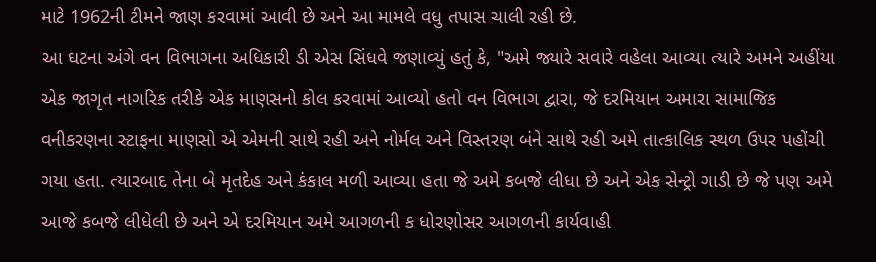માટે 1962ની ટીમને જાણ કરવામાં આવી છે અને આ મામલે વધુ તપાસ ચાલી રહી છે.
આ ઘટના અંગે વન વિભાગના અધિકારી ડી એસ સિંધવે જણાવ્યું હતું કે, "અમે જ્યારે સવારે વહેલા આવ્યા ત્યારે અમને અહીંયા એક જાગૃત નાગરિક તરીકે એક માણસનો કોલ કરવામાં આવ્યો હતો વન વિભાગ દ્વારા, જે દરમિયાન અમારા સામાજિક વનીકરણના સ્ટાફના માણસો એ એમની સાથે રહી અને નોર્મલ અને વિસ્તરણ બંને સાથે રહી અમે તાત્કાલિક સ્થળ ઉપર પહોંચી ગયા હતા. ત્યારબાદ તેના બે મૃતદેહ અને કંકાલ મળી આવ્યા હતા જે અમે કબજે લીધા છે અને એક સેન્ટ્રો ગાડી છે જે પણ અમે આજે કબજે લીધેલી છે અને એ દરમિયાન અમે આગળની ક ધોરણોસર આગળની કાર્યવાહી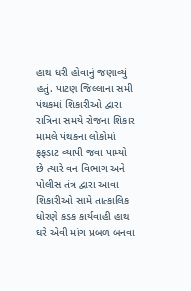હાથ ધરી હોવાનું જણાવ્યું હતું. પાટણ જિલ્લાના સમી પંથકમાં શિકારીઓ દ્વારા રાત્રિના સમયે રોજના શિકાર મામલે પંથકના લોકોમાં ફફડાટ વ્યાપી જવા પામ્યો છે ત્યારે વન વિભાગ અને પોલીસ તંત્ર દ્વારા આવા શિકારીઓ સામે તાત્કાલિક ધોરણે કડક કાર્યવાહી હાથ ઘરે એવી માંગ પ્રબળ બનવા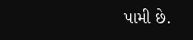પામી છે.